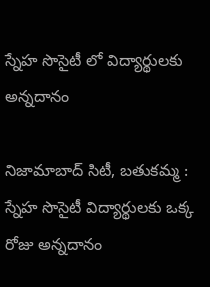స్నేహ సొసైటీ లో విద్యార్థులకు అన్నదానం

నిజామాబాద్ సిటీ, బతుకమ్మ : స్నేహ సొసైటీ విద్యార్థులకు ఒక్క రోజు అన్నదానం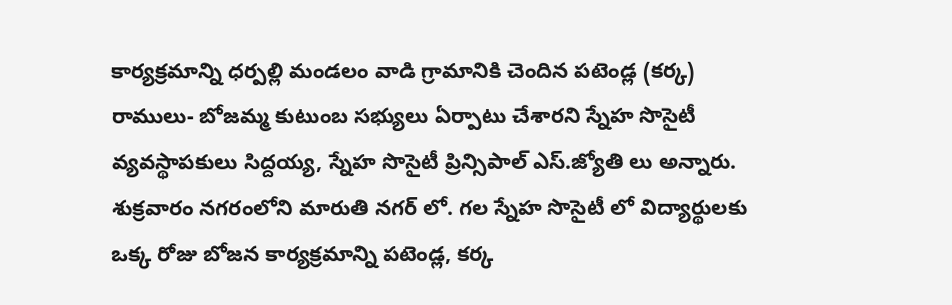కార్యక్రమాన్ని ధర్పల్లి మండలం వాడి గ్రామానికి చెందిన పటెండ్ల (కర్క) రాములు- బోజమ్మ కుటుంబ సభ్యులు ఏర్పాటు చేశారని స్నేహ సొసైటీ వ్యవస్థాపకులు సిద్దయ్య, స్నేహ సొసైటీ ప్రిన్సిపాల్ ఎస్.జ్యోతి లు అన్నారు. శుక్రవారం నగరంలోని మారుతి నగర్ లో. గల స్నేహ సొసైటీ లో విద్యార్థులకు ఒక్క రోజు బోజన కార్యక్రమాన్ని పటెండ్ల, కర్క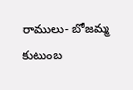రాములు- బోజమ్మ కుటుంబ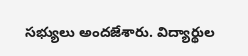సభ్యులు అందజేశారు. విద్యార్థుల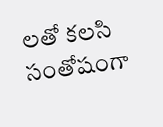లతో కలసి సంతోషంగా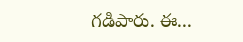గడిపారు. ఈ...